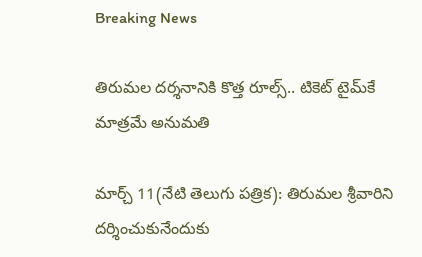Breaking News

తిరుమల దర్శనానికి కొత్త రూల్స్.. టికెట్ టైమ్‌కే మాత్రమే అనుమతి

మార్చ్ 11(నేటి తెలుగు పత్రిక): తిరుమల శ్రీవారిని దర్శించుకునేందుకు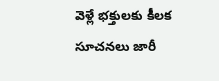వెళ్లే భక్తులకు కీలక సూచనలు జారీ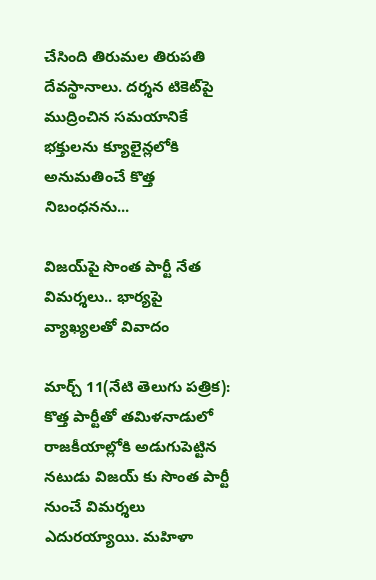చేసింది తిరుమల తిరుపతి దేవస్థానాలు. దర్శన టికెట్‌పై ముద్రించిన సమయానికే భక్తులను క్యూలైన్లలోకి అనుమతించే కొత్త నిబంధనను...

విజయ్‌పై సొంత పార్టీ నేత విమర్శలు.. భార్యపై వ్యాఖ్యలతో వివాదం

మార్చ్ 11(నేటి తెలుగు పత్రిక): కొత్త పార్టీతో తమిళనాడులో రాజకీయాల్లోకి అడుగుపెట్టిన నటుడు విజయ్ కు సొంత పార్టీ నుంచే విమర్శలు ఎదురయ్యాయి. మహిళా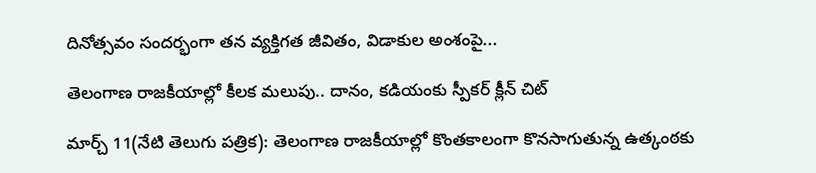దినోత్సవం సందర్భంగా తన వ్యక్తిగత జీవితం, విడాకుల అంశంపై...

తెలంగాణ రాజకీయాల్లో కీలక మలుపు.. దానం, కడియంకు స్పీకర్ క్లీన్ చిట్

మార్చ్ 11(నేటి తెలుగు పత్రిక): తెలంగాణ రాజకీయాల్లో కొంతకాలంగా కొనసాగుతున్న ఉత్కంఠకు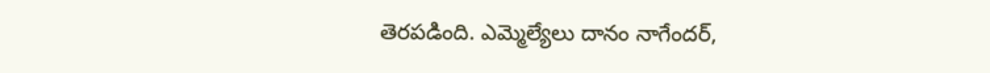తెరపడింది. ఎమ్మెల్యేలు దానం నాగేందర్,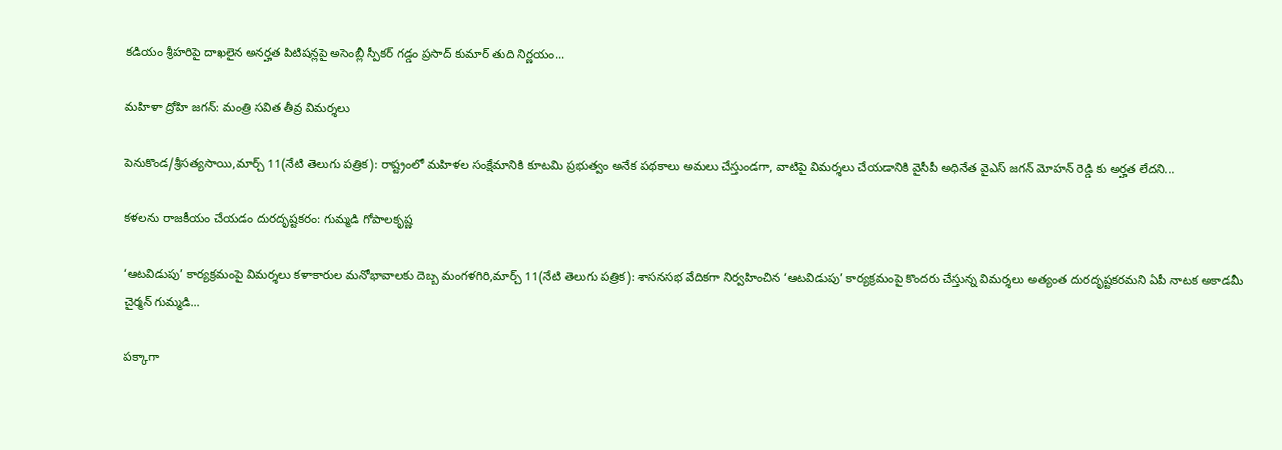కడియం శ్రీహరిపై దాఖలైన అనర్హత పిటిషన్లపై అసెంబ్లీ స్పీకర్ గడ్డం ప్రసాద్ కుమార్ తుది నిర్ణయం...

మహిళా ద్రోహి జగన్: మంత్రి సవిత తీవ్ర విమర్శలు

పెనుకొండ/శ్రీసత్యసాయి,మార్చ్ 11(నేటి తెలుగు పత్రిక): రాష్ట్రంలో మహిళల సంక్షేమానికి కూటమి ప్రభుత్వం అనేక పథకాలు అమలు చేస్తుండగా, వాటిపై విమర్శలు చేయడానికి వైసీపీ అధినేత వైఎస్ జగన్ మోహన్ రెడ్డి కు అర్హత లేదని...

కళలను రాజకీయం చేయడం దురదృష్టకరం: గుమ్మడి గోపాలకృష్ణ

‘ఆటవిడుపు’ కార్యక్రమంపై విమర్శలు కళాకారుల మనోభావాలకు దెబ్బ మంగళగిరి,మార్చ్ 11(నేటి తెలుగు పత్రిక): శాసనసభ వేదికగా నిర్వహించిన ‘ఆటవిడుపు’ కార్యక్రమంపై కొందరు చేస్తున్న విమర్శలు అత్యంత దురదృష్టకరమని ఏపీ నాటక అకాడమీ చైర్మన్ గుమ్మడి...

పక్కాగా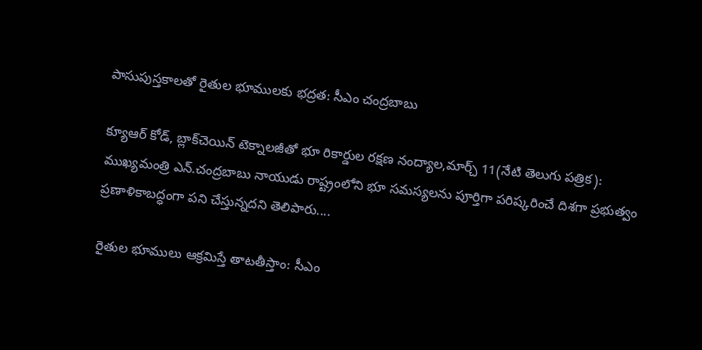పాసుపుస్తకాలతో రైతుల భూములకు భద్రత: సీఎం చంద్రబాబు

క్యూఆర్ కోడ్, బ్లాక్‌చెయిన్ టెక్నాలజీతో భూ రికార్డుల రక్షణ నంద్యాల,మార్చ్ 11(నేటి తెలుగు పత్రిక): ముఖ్యమంత్రి ఎన్.చంద్రబాబు నాయుడు రాష్ట్రంలోని భూ సమస్యలను పూర్తిగా పరిష్కరించే దిశగా ప్రభుత్వం ప్రణాళికాబద్ధంగా పని చేస్తున్నదని తెలిపారు....

రైతుల భూములు ఆక్రమిస్తే తాటతీస్తాం: సీఎం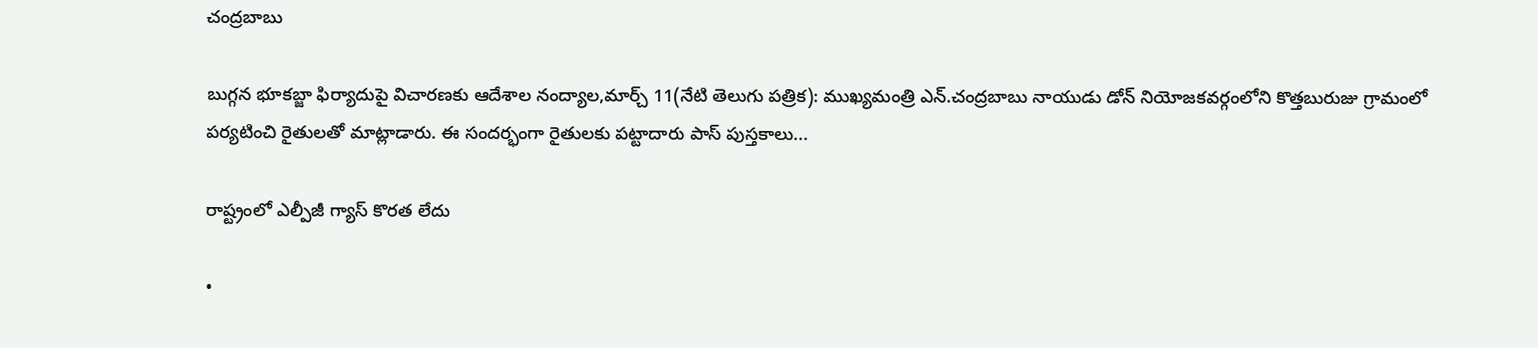చంద్రబాబు

బుగ్గన భూకబ్జా ఫిర్యాదుపై విచారణకు ఆదేశాల నంద్యాల,మార్చ్ 11(నేటి తెలుగు పత్రిక): ముఖ్యమంత్రి ఎన్.చంద్రబాబు నాయుడు డోన్ నియోజకవర్గంలోని కొత్తబురుజు గ్రామంలో పర్యటించి రైతులతో మాట్లాడారు. ఈ సందర్భంగా రైతులకు పట్టాదారు పాస్ పుస్తకాలు...

రాష్ట్రంలో ఎల్పీజీ గ్యాస్ కొరత లేదు

•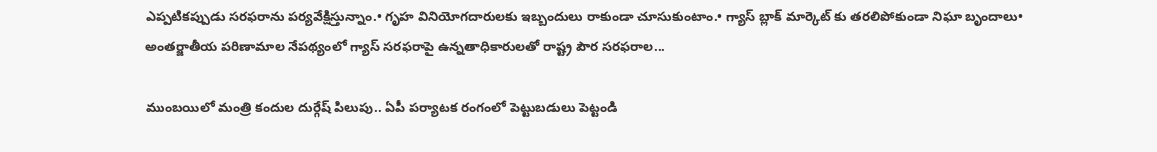ఎప్పటికప్పుడు సరఫరాను పర్యవేక్షిస్తున్నాం.• గృహ వినియోగదారులకు ఇబ్బందులు రాకుండా చూసుకుంటాం.• గ్యాస్ బ్లాక్ మార్కెట్ కు తరలిపోకుండా నిఘా బృందాలు• అంతర్జాతీయ పరిణామాల నేపథ్యంలో గ్యాస్ సరఫరాపై ఉన్నతాధికారులతో రాష్ట్ర పౌర సరఫరాల...

ముంబయిలో మంత్రి కందుల దుర్గేష్ పిలుపు.. ఏపీ పర్యాటక రంగంలో పెట్టుబడులు పెట్టండి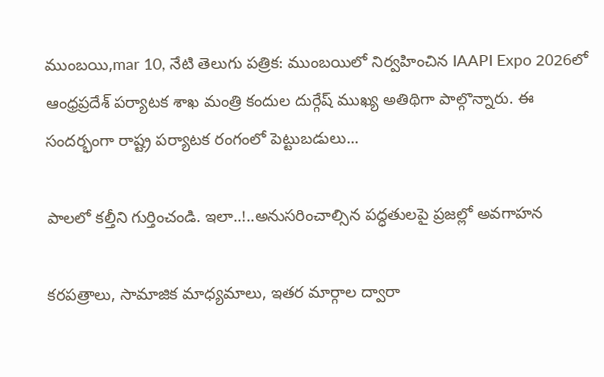ముంబయి,mar 10, నేటి తెలుగు పత్రిక: ముంబయిలో నిర్వహించిన IAAPI Expo 2026లో ఆంధ్రప్రదేశ్ పర్యాటక శాఖ మంత్రి కందుల దుర్గేష్ ముఖ్య అతిథిగా పాల్గొన్నారు. ఈ సందర్భంగా రాష్ట్ర పర్యాటక రంగంలో పెట్టుబడులు...

పాలలో కల్తీని గుర్తించండి. ఇలా..!..అనుసరించాల్సిన పద్ధతులపై ప్రజల్లో అవగాహన

కరపత్రాలు, సామాజిక మాధ్యమాలు, ఇతర మార్గాల ద్వారా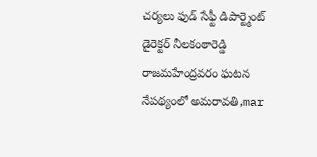చర్యలు ఫుడ్ సేఫ్టీ డిపార్ట్మెంట్ డైరెక్టర్ నీలకంఠారెడ్డి రాజమహేంద్రవరం ఘటన నేపథ్యంలో అమరావతి,mar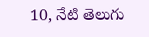10, నేటి తెలుగు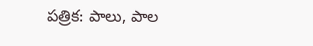పత్రిక: పాలు, పాల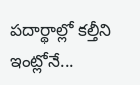పదార్థాల్లో కల్తీని ఇంట్లోనే...